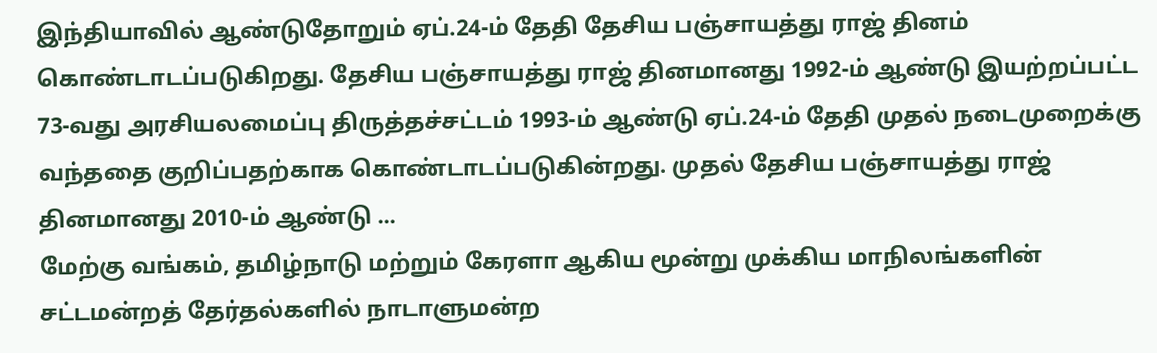இந்தியாவில் ஆண்டுதோறும் ஏப்.24-ம் தேதி தேசிய பஞ்சாயத்து ராஜ் தினம் கொண்டாடப்படுகிறது. தேசிய பஞ்சாயத்து ராஜ் தினமானது 1992-ம் ஆண்டு இயற்றப்பட்ட 73-வது அரசியலமைப்பு திருத்தச்சட்டம் 1993-ம் ஆண்டு ஏப்.24-ம் தேதி முதல் நடைமுறைக்கு வந்ததை குறிப்பதற்காக கொண்டாடப்படுகின்றது. முதல் தேசிய பஞ்சாயத்து ராஜ் தினமானது 2010-ம் ஆண்டு ...
மேற்கு வங்கம், தமிழ்நாடு மற்றும் கேரளா ஆகிய மூன்று முக்கிய மாநிலங்களின் சட்டமன்றத் தேர்தல்களில் நாடாளுமன்ற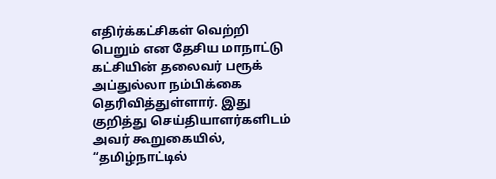எதிர்க்கட்சிகள் வெற்றி பெறும் என தேசிய மாநாட்டு கட்சியின் தலைவர் பரூக் அப்துல்லா நம்பிக்கை தெரிவித்துள்ளார். இது குறித்து செய்தியாளர்களிடம் அவர் கூறுகையில், “தமிழ்நாட்டில்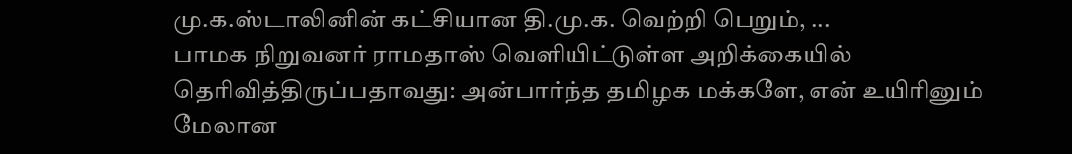மு.க.ஸ்டாலினின் கட்சியான தி.மு.க. வெற்றி பெறும், ...
பாமக நிறுவனர் ராமதாஸ் வெளியிட்டுள்ள அறிக்கையில் தெரிவித்திருப்பதாவது: அன்பார்ந்த தமிழக மக்களே, என் உயிரினும் மேலான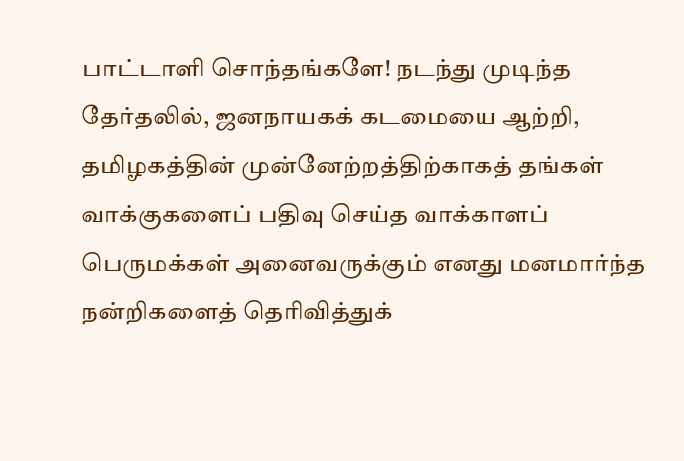பாட்டாளி சொந்தங்களே! நடந்து முடிந்த தேர்தலில், ஜனநாயகக் கடமையை ஆற்றி, தமிழகத்தின் முன்னேற்றத்திற்காகத் தங்கள் வாக்குகளைப் பதிவு செய்த வாக்காளப் பெருமக்கள் அனைவருக்கும் எனது மனமார்ந்த நன்றிகளைத் தெரிவித்துக்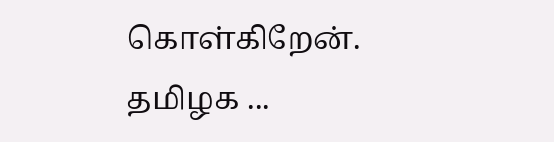கொள்கிறேன். தமிழக ...